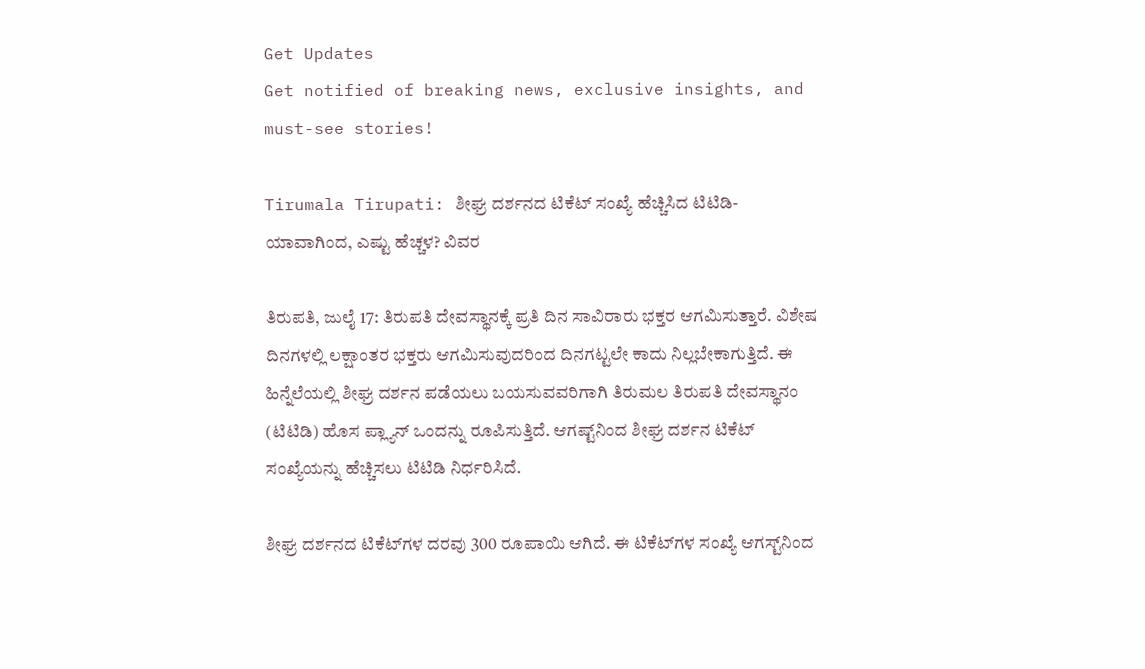Get Updates
Get notified of breaking news, exclusive insights, and must-see stories!

Tirumala Tirupati: ಶೀಘ್ರ ದರ್ಶನದ ಟಿಕೆಟ್ ಸಂಖ್ಯೆ ಹೆಚ್ಚಿಸಿದ ಟಿಟಿಡಿ- ಯಾವಾಗಿಂದ, ಎಷ್ಟು ಹೆಚ್ಚಳ? ವಿವರ

ತಿರುಪತಿ, ಜುಲೈ 17: ತಿರುಪತಿ ದೇವಸ್ಥಾನಕ್ಕೆ ಪ್ರತಿ ದಿನ ಸಾವಿರಾರು ಭಕ್ತರ ಆಗಮಿಸುತ್ತಾರೆ. ವಿಶೇಷ ದಿನಗಳಲ್ಲಿ ಲಕ್ಷಾಂತರ ಭಕ್ತರು ಆಗಮಿಸುವುದರಿಂದ ದಿನಗಟ್ಟಲೇ ಕಾದು ನಿಲ್ಲಬೇಕಾಗುತ್ತಿದೆ. ಈ ಹಿನ್ನೆಲೆಯಲ್ಲಿ ಶೀಘ್ರ ದರ್ಶನ ಪಡೆಯಲು ಬಯಸುವವರಿಗಾಗಿ ತಿರುಮಲ ತಿರುಪತಿ ದೇವಸ್ಥಾನಂ (ಟಿಟಿಡಿ) ಹೊಸ ಪ್ಲ್ಯಾನ್‌ ಒಂದನ್ನು ರೂಪಿಸುತ್ತಿದೆ. ಆಗಷ್ಟ್‌ನಿಂದ ಶೀಘ್ರ ದರ್ಶನ ಟಿಕೆಟ್‌ ಸಂಖ್ಯೆಯನ್ನು ಹೆಚ್ಚಿಸಲು ಟಿಟಿಡಿ ನಿರ್ಧರಿಸಿದೆ.

ಶೀಘ್ರ ದರ್ಶನದ ಟಿಕೆಟ್‌ಗಳ ದರವು 300 ರೂಪಾಯಿ ಆಗಿದೆ. ಈ ಟಿಕೆಟ್‌ಗಳ ಸಂಖ್ಯೆ ಆಗಸ್ಟ್‌ನಿಂದ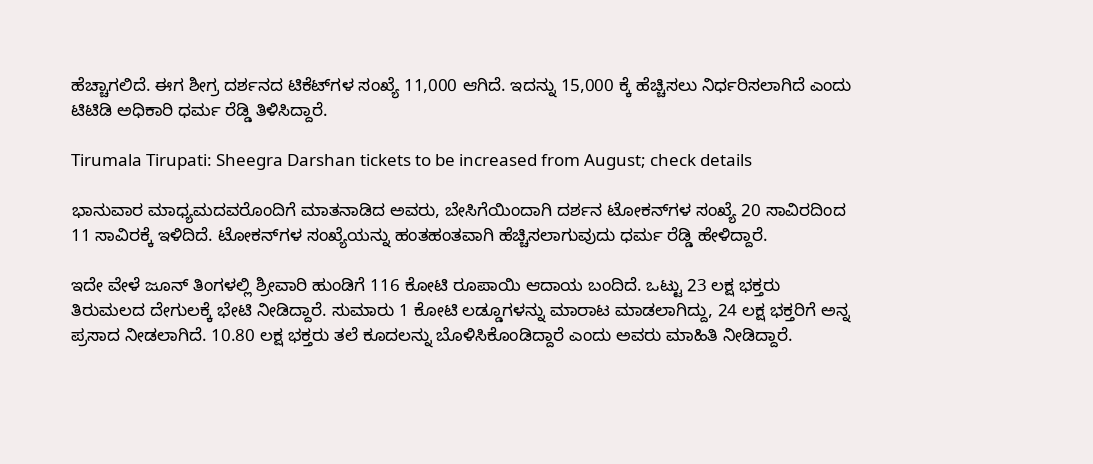ಹೆಚ್ಚಾಗಲಿದೆ. ಈಗ ಶೀಗ್ರ ದರ್ಶನದ ಟಿಕೆಟ್‌ಗಳ ಸಂಖ್ಯೆ 11,000 ಆಗಿದೆ. ಇದನ್ನು 15,000 ಕ್ಕೆ ಹೆಚ್ಚಿಸಲು ನಿರ್ಧರಿಸಲಾಗಿದೆ ಎಂದು ಟಿಟಿಡಿ ಅಧಿಕಾರಿ ಧರ್ಮ ರೆಡ್ಡಿ ತಿಳಿಸಿದ್ದಾರೆ.

Tirumala Tirupati: Sheegra Darshan tickets to be increased from August; check details

ಭಾನುವಾರ ಮಾಧ್ಯಮದವರೊಂದಿಗೆ ಮಾತನಾಡಿದ ಅವರು, ಬೇಸಿಗೆಯಿಂದಾಗಿ ದರ್ಶನ ಟೋಕನ್‌ಗಳ ಸಂಖ್ಯೆ 20 ಸಾವಿರದಿಂದ 11 ಸಾವಿರಕ್ಕೆ ಇಳಿದಿದೆ. ಟೋಕನ್‌ಗಳ ಸಂಖ್ಯೆಯನ್ನು ಹಂತಹಂತವಾಗಿ ಹೆಚ್ಚಿಸಲಾಗುವುದು ಧರ್ಮ ರೆಡ್ಡಿ ಹೇಳಿದ್ದಾರೆ.

ಇದೇ ವೇಳೆ ಜೂನ್ ತಿಂಗಳಲ್ಲಿ ಶ್ರೀವಾರಿ ಹುಂಡಿಗೆ 116 ಕೋಟಿ ರೂಪಾಯಿ ಆದಾಯ ಬಂದಿದೆ. ಒಟ್ಟು 23 ಲಕ್ಷ ಭಕ್ತರು ತಿರುಮಲದ ದೇಗುಲಕ್ಕೆ ಭೇಟಿ ನೀಡಿದ್ದಾರೆ. ಸುಮಾರು 1 ಕೋಟಿ ಲಡ್ಡೂಗಳನ್ನು ಮಾರಾಟ ಮಾಡಲಾಗಿದ್ದು, 24 ಲಕ್ಷ ಭಕ್ತರಿಗೆ ಅನ್ನ ಪ್ರಸಾದ ನೀಡಲಾಗಿದೆ. 10.80 ಲಕ್ಷ ಭಕ್ತರು ತಲೆ ಕೂದಲನ್ನು ಬೊಳಿಸಿಕೊಂಡಿದ್ದಾರೆ ಎಂದು ಅವರು ಮಾಹಿತಿ ನೀಡಿದ್ದಾರೆ.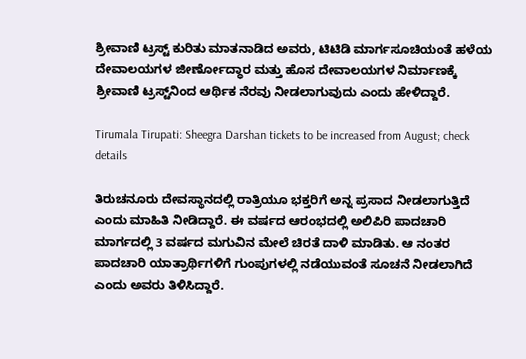ಶ್ರೀವಾಣಿ ಟ್ರಸ್ಟ್ ಕುರಿತು ಮಾತನಾಡಿದ ಅವರು, ಟಿಟಿಡಿ ಮಾರ್ಗಸೂಚಿಯಂತೆ ಹಳೆಯ ದೇವಾಲಯಗಳ ಜೀರ್ಣೋದ್ಧಾರ ಮತ್ತು ಹೊಸ ದೇವಾಲಯಗಳ ನಿರ್ಮಾಣಕ್ಕೆ ಶ್ರೀವಾಣಿ ಟ್ರಸ್ಟ್‌ನಿಂದ ಆರ್ಥಿಕ ನೆರವು ನೀಡಲಾಗುವುದು ಎಂದು ಹೇಳಿದ್ದಾರೆ.

Tirumala Tirupati: Sheegra Darshan tickets to be increased from August; check details

ತಿರುಚನೂರು ದೇವಸ್ಥಾನದಲ್ಲಿ ರಾತ್ರಿಯೂ ಭಕ್ತರಿಗೆ ಅನ್ನ ಪ್ರಸಾದ ನೀಡಲಾಗುತ್ತಿದೆ ಎಂದು ಮಾಹಿತಿ ನೀಡಿದ್ದಾರೆ. ಈ ವರ್ಷದ ಆರಂಭದಲ್ಲಿ ಅಲಿಪಿರಿ ಪಾದಚಾರಿ ಮಾರ್ಗದಲ್ಲಿ 3 ವರ್ಷದ ಮಗುವಿನ ಮೇಲೆ ಚಿರತೆ ದಾಳಿ ಮಾಡಿತು. ಆ ನಂತರ ಪಾದಚಾರಿ ಯಾತ್ರಾರ್ಥಿಗಳಿಗೆ ಗುಂಪುಗಳಲ್ಲಿ ನಡೆಯುವಂತೆ ಸೂಚನೆ ನೀಡಲಾಗಿದೆ ಎಂದು ಅವರು ತಿಳಿಸಿದ್ದಾರೆ.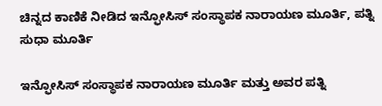ಚಿನ್ನದ ಕಾಣಿಕೆ ನೀಡಿದ ಇನ್ಫೋಸಿಸ್ ಸಂಸ್ಥಾಪಕ ನಾರಾಯಣ ಮೂರ್ತಿ, ಪತ್ನಿ ಸುಧಾ ಮೂರ್ತಿ

ಇನ್ಫೋಸಿಸ್ ಸಂಸ್ಥಾಪಕ ನಾರಾಯಣ ಮೂರ್ತಿ ಮತ್ತು ಅವರ ಪತ್ನಿ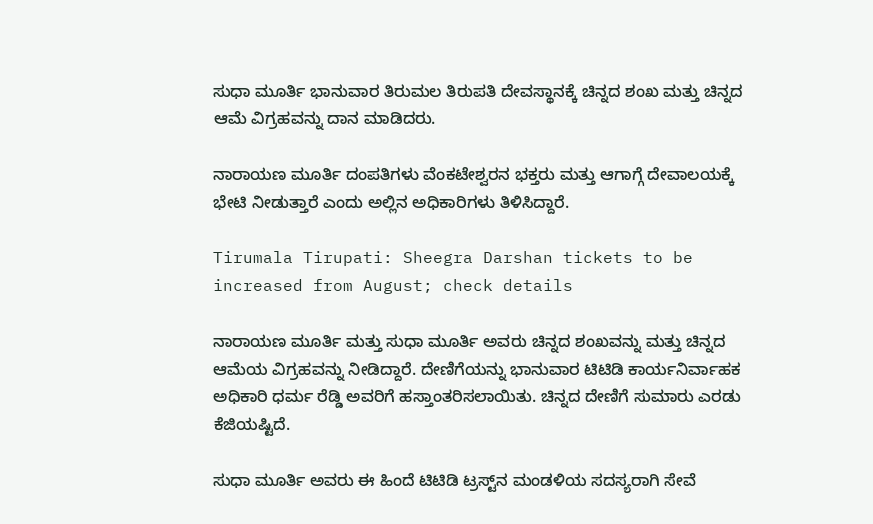ಸುಧಾ ಮೂರ್ತಿ ಭಾನುವಾರ ತಿರುಮಲ ತಿರುಪತಿ ದೇವಸ್ಥಾನಕ್ಕೆ ಚಿನ್ನದ ಶಂಖ ಮತ್ತು ಚಿನ್ನದ ಆಮೆ ವಿಗ್ರಹವನ್ನು ದಾನ ಮಾಡಿದರು.

ನಾರಾಯಣ ಮೂರ್ತಿ ದಂಪತಿಗಳು ವೆಂಕಟೇಶ್ವರನ ಭಕ್ತರು ಮತ್ತು ಆಗಾಗ್ಗೆ ದೇವಾಲಯಕ್ಕೆ ಭೇಟಿ ನೀಡುತ್ತಾರೆ ಎಂದು ಅಲ್ಲಿನ ಅಧಿಕಾರಿಗಳು ತಿಳಿಸಿದ್ದಾರೆ.

Tirumala Tirupati: Sheegra Darshan tickets to be increased from August; check details

ನಾರಾಯಣ ಮೂರ್ತಿ ಮತ್ತು ಸುಧಾ ಮೂರ್ತಿ ಅವರು ಚಿನ್ನದ ಶಂಖವನ್ನು ಮತ್ತು ಚಿನ್ನದ ಆಮೆಯ ವಿಗ್ರಹವನ್ನು ನೀಡಿದ್ದಾರೆ. ದೇಣಿಗೆಯನ್ನು ಭಾನುವಾರ ಟಿಟಿಡಿ ಕಾರ್ಯನಿರ್ವಾಹಕ ಅಧಿಕಾರಿ ಧರ್ಮ ರೆಡ್ಡಿ ಅವರಿಗೆ ಹಸ್ತಾಂತರಿಸಲಾಯಿತು. ಚಿನ್ನದ ದೇಣಿಗೆ ಸುಮಾರು ಎರಡು ಕೆಜಿಯಷ್ಟಿದೆ.

ಸುಧಾ ಮೂರ್ತಿ ಅವರು ಈ ಹಿಂದೆ ಟಿಟಿಡಿ ಟ್ರಸ್ಟ್‌ನ ಮಂಡಳಿಯ ಸದಸ್ಯರಾಗಿ ಸೇವೆ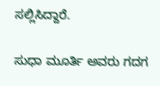ಸಲ್ಲಿಸಿದ್ದಾರೆ.

ಸುಧಾ ಮೂರ್ತಿ ಅವರು ಗದಗ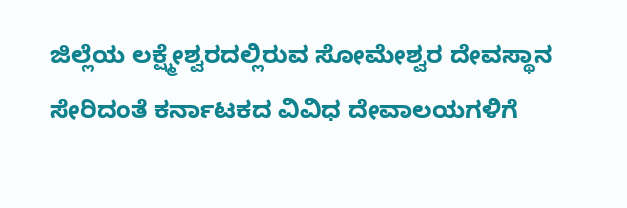ಜಿಲ್ಲೆಯ ಲಕ್ಷ್ಮೇಶ್ವರದಲ್ಲಿರುವ ಸೋಮೇಶ್ವರ ದೇವಸ್ಥಾನ ಸೇರಿದಂತೆ ಕರ್ನಾಟಕದ ವಿವಿಧ ದೇವಾಲಯಗಳಿಗೆ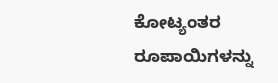ಕೋಟ್ಯಂತರ ರೂಪಾಯಿಗಳನ್ನು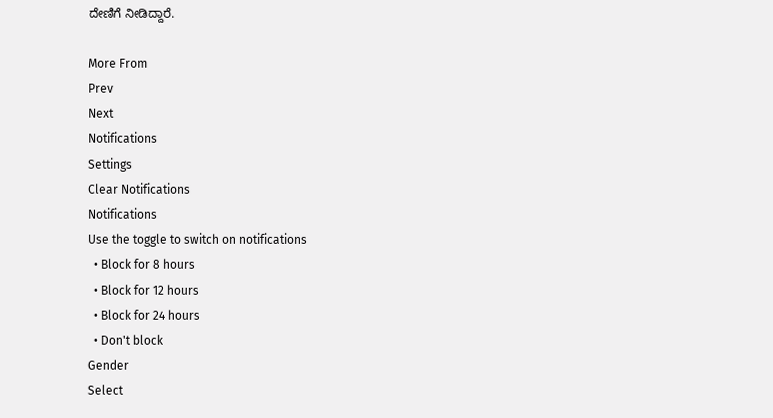ದೇಣಿಗೆ ನೀಡಿದ್ದಾರೆ.

More From
Prev
Next
Notifications
Settings
Clear Notifications
Notifications
Use the toggle to switch on notifications
  • Block for 8 hours
  • Block for 12 hours
  • Block for 24 hours
  • Don't block
Gender
Select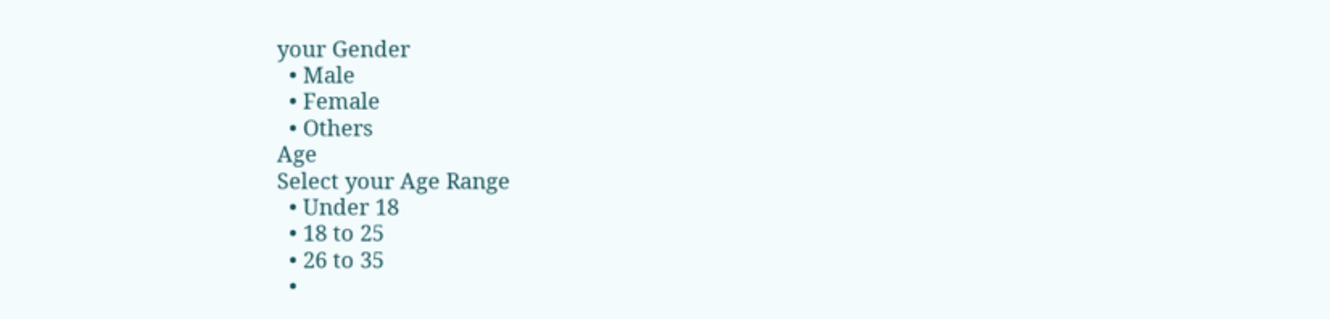your Gender
  • Male
  • Female
  • Others
Age
Select your Age Range
  • Under 18
  • 18 to 25
  • 26 to 35
  •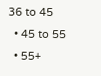36 to 45
  • 45 to 55
  • 55+